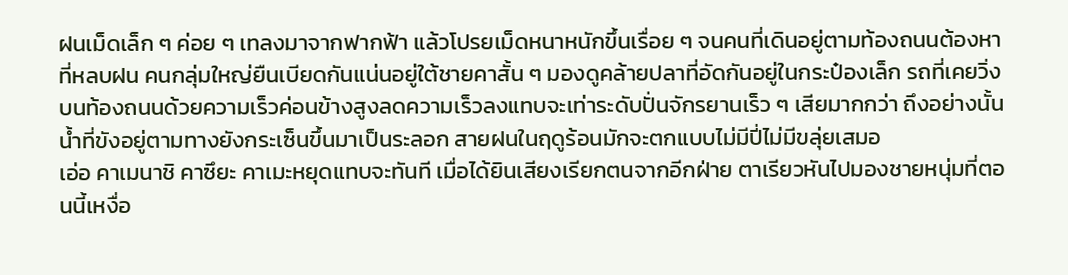ฝนเม็ดเล็ก ๆ ค่อย ๆ เทลงมาจากฟากฟ้า แล้วโปรยเม็ดหนาหนักขึ้นเรื่อย ๆ จนคนที่เดินอยู่ตามท้องถนนต้องหาที่หลบฝน คนกลุ่มใหญ่ยืนเบียดกันแน่นอยู่ใต้ชายคาสั้น ๆ มองดูคล้ายปลาที่อัดกันอยู่ในกระป๋องเล็ก รถที่เคยวิ่งบนท้องถนนด้วยความเร็วค่อนข้างสูงลดความเร็วลงแทบจะเท่าระดับปั่นจักรยานเร็ว ๆ เสียมากกว่า ถึงอย่างนั้นน้ำที่ขังอยู่ตามทางยังกระเซ็นขึ้นมาเป็นระลอก สายฝนในฤดูร้อนมักจะตกแบบไม่มีปี่ไม่มีขลุ่ยเสมอ
เอ่อ คาเมนาชิ คาซึยะ คาเมะหยุดแทบจะทันที เมื่อได้ยินเสียงเรียกตนจากอีกฝ่าย ตาเรียวหันไปมองชายหนุ่มที่ตอนนี้เหงื่อ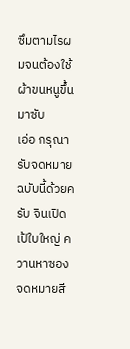ซึมตามไรผมจนต้องใช้ผ้าขนหนูขึ้นมาซับ
เอ่อ กรุณารับจดหมายฉบับนี้ด้วยครับ จินเปิดเป้ใบใหญ่ ควานหาซองจดหมายสี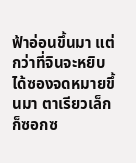ฟ้าอ่อนขึ้นมา แต่กว่าที่จินจะหยิบได้ซองจดหมายขึ้นมา ตาเรียวเล็กก็ซอกซ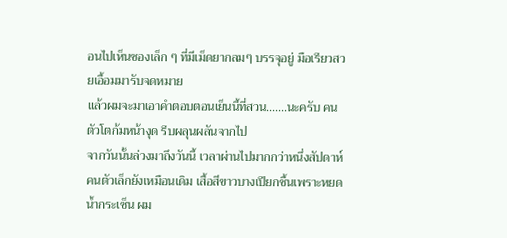อนไปเห็นซองเล็ก ๆ ที่มีเม็ดยากลมๆ บรรจุอยู่ มือเรียวสวยเอื้อมมารับจดหมาย
แล้วผมจะมาเอาคำตอบตอนเย็นนี้ที่สวน.......นะครับ คนตัวโตก้มหน้างุด รีบผลุนผลันจากไป
จากวันนั้นล่วงมาถึงวันนี้ เวลาผ่านไปมากกว่าหนึ่งสัปดาห์ คนตัวเล็กยังเหมือนเดิม เสื้อสีขาวบางเปียกชื้นเพราะหยดน้ำกระเซ็น ผม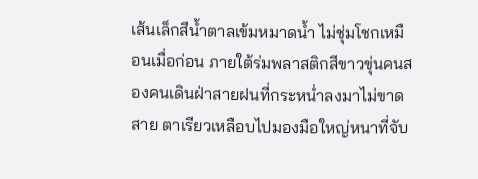เส้นเล็กสีน้ำตาลเข้มหมาดน้ำ ไม่ชุ่มโชกเหมือนเมื่อก่อน ภายใต้ร่มพลาสติกสีขาวขุ่นคนสองคนเดินฝ่าสายฝนที่กระหน่ำลงมาไม่ขาดสาย ตาเรียวเหลือบไปมองมือใหญ่หนาที่จับ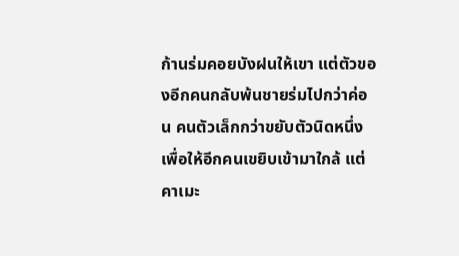ก้านร่มคอยบังฝนให้เขา แต่ตัวของอีกคนกลับพ้นชายร่มไปกว่าค่อน คนตัวเล็กกว่าขยับตัวนิดหนึ่งเพื่อให้อีกคนเขยิบเข้ามาใกล้ แต่คาเมะ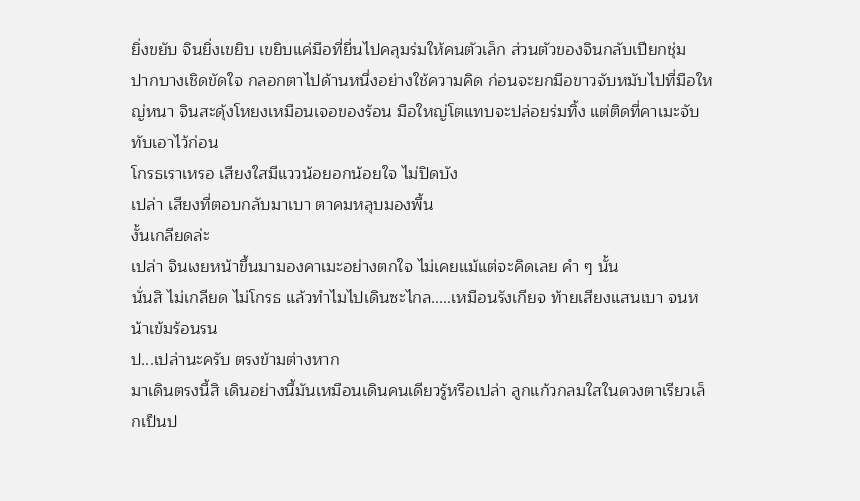ยิ่งขยับ จินยิ่งเขยิบ เขยิบแค่มือที่ยื่นไปคลุมร่มให้คนตัวเล็ก ส่วนตัวของจินกลับเปียกชุ่ม
ปากบางเชิดขัดใจ กลอกตาไปด้านหนึ่งอย่างใช้ความคิด ก่อนจะยกมือขาวจับหมับไปที่มือใหญ่หนา จินสะดุ้งโหยงเหมือนเจอของร้อน มือใหญ่โตแทบจะปล่อยร่มทิ้ง แต่ติดที่คาเมะจับทับเอาไว้ก่อน
โกรธเราเหรอ เสียงใสมีแววน้อยอกน้อยใจ ไม่ปิดบัง
เปล่า เสียงที่ตอบกลับมาเบา ตาคมหลุบมองพื้น
งั้นเกลียดล่ะ
เปล่า จินเงยหน้าขึ้นมามองคาเมะอย่างตกใจ ไม่เคยแม้แต่จะคิดเลย คำ ๆ นั้น
นั่นสิ ไม่เกลียด ไม่โกรธ แล้วทำไมไปเดินซะไกล.....เหมือนรังเกียจ ท้ายเสียงแสนเบา จนหน้าเข้มร้อนรน
ป...เปล่านะครับ ตรงข้ามต่างหาก
มาเดินตรงนี้สิ เดินอย่างนี้มันเหมือนเดินคนเดียวรู้หรือเปล่า ลูกแก้วกลมใสในดวงตาเรียวเล็กเป็นป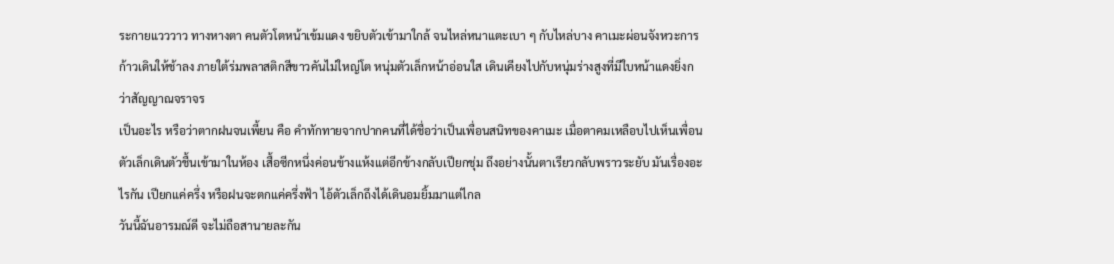ระกายแวววาว ทางหางตา คนตัวโตหน้าเข้มแดง ขยิบตัวเข้ามาใกล้ จนไหล่หนาแตะเบา ๆ กับไหล่บาง คาเมะผ่อนจังหวะการก้าวเดินให้ช้าลง ภายใต้ร่มพลาสติกสีขาวคันไม่ใหญ่โต หนุ่มตัวเล็กหน้าอ่อนใส เดินเคียงไปกับหนุ่มร่างสูงที่มีใบหน้าแดงยิ่งกว่าสัญญาณจราจร
เป็นอะไร หรือว่าตากฝนจนเพี้ยน คือ คำทักทายจากปากคนที่ได้ชื่อว่าเป็นเพื่อนสนิทของคาเมะ เมื่อตาคมเหลือบไปเห็นเพื่อนตัวเล็กเดินตัวชื้นเข้ามาในห้อง เสื้อซีกหนึ่งค่อนข้างแห้งแต่อีกข้างกลับเปียกชุ่ม ถึงอย่างนั้นตาเรียวกลับพราวระยับ มันเรื่องอะไรกัน เปียกแค่ครึ่ง หรือฝนจะตกแค่ครึ่งฟ้า ไอ้ตัวเล็กถึงได้เดินอมยิ้มมาแต่ไกล
วันนี้ฉันอารมณ์ดี จะไม่ถือสานายละกัน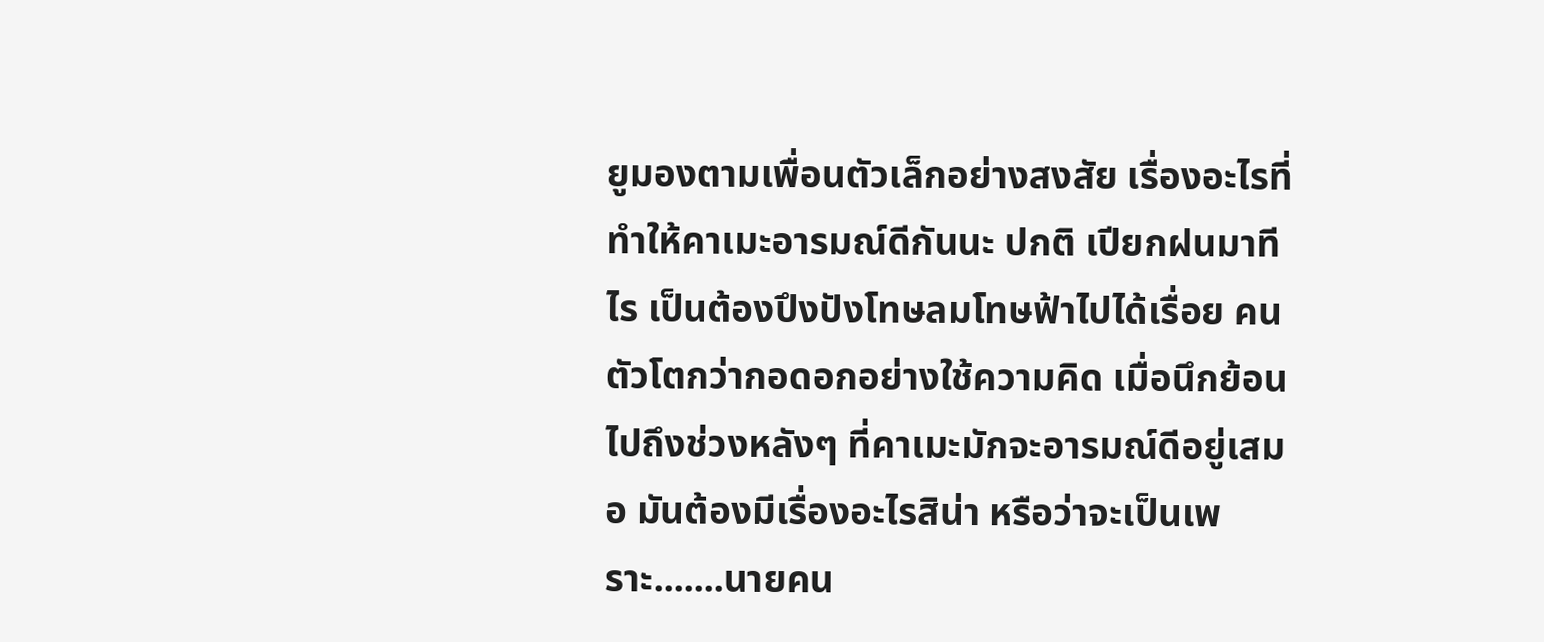ยูมองตามเพื่อนตัวเล็กอย่างสงสัย เรื่องอะไรที่ทำให้คาเมะอารมณ์ดีกันนะ ปกติ เปียกฝนมาทีไร เป็นต้องปึงปังโทษลมโทษฟ้าไปได้เรื่อย คนตัวโตกว่ากอดอกอย่างใช้ความคิด เมื่อนึกย้อนไปถึงช่วงหลังๆ ที่คาเมะมักจะอารมณ์ดีอยู่เสมอ มันต้องมีเรื่องอะไรสิน่า หรือว่าจะเป็นเพราะ.......นายคน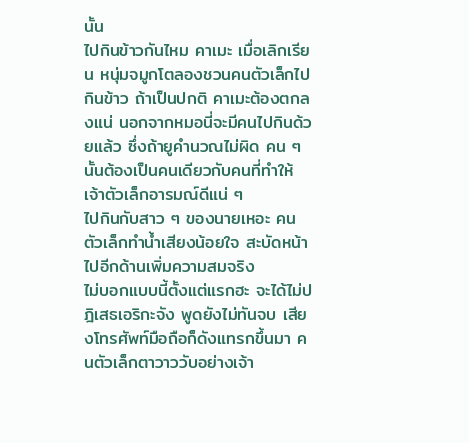นั้น
ไปกินข้าวกันไหม คาเมะ เมื่อเลิกเรียน หนุ่มจมูกโตลองชวนคนตัวเล็กไปกินข้าว ถ้าเป็นปกติ คาเมะต้องตกลงแน่ นอกจากหมอนี่จะมีคนไปกินด้วยแล้ว ซึ่งถ้ายูคำนวณไม่ผิด คน ๆ นั้นต้องเป็นคนเดียวกับคนที่ทำให้เจ้าตัวเล็กอารมณ์ดีแน่ ๆ
ไปกินกับสาว ๆ ของนายเหอะ คนตัวเล็กทำน้ำเสียงน้อยใจ สะบัดหน้าไปอีกด้านเพิ่มความสมจริง
ไม่บอกแบบนี้ตั้งแต่แรกฮะ จะได้ไม่ปฎิเสธเอริกะจัง พูดยังไม่ทันจบ เสียงโทรศัพท์มือถือก็ดังแทรกขึ้นมา คนตัวเล็กตาวาววับอย่างเจ้า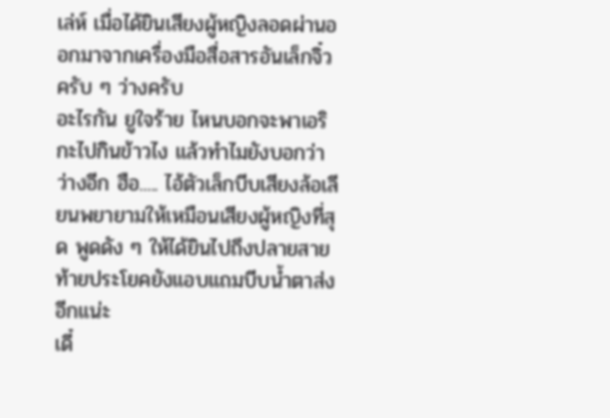เล่ห์ เมื่อได้ยินเสียงผู้หญิงลอดผ่านออกมาจากเครื่องมือสื่อสารอันเล็กจิ๋ว
ครับ ๆ ว่างครับ
อะไรกัน ยูใจร้าย ไหนบอกจะพาเอริกะไปกินข้าวไง แล้วทำไมยังบอกว่าว่างอีก ฮือ..... ไอ้ตัวเล็กบีบเสียงล้อเลียนพยายามให้เหมือนเสียงผู้หญิงที่สุด พูดดัง ๆ ให้ได้ยินไปถึงปลายสาย ท้ายประโยคยังแอบแถมบีบน้ำตาส่งอีกแน่ะ
เดี๋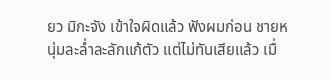ยว มิกะจัง เข้าใจผิดแล้ว ฟังผมก่อน ชายหนุ่มละล่ำละลักแก้ตัว แต่ไม่ทันเสียแล้ว เมื่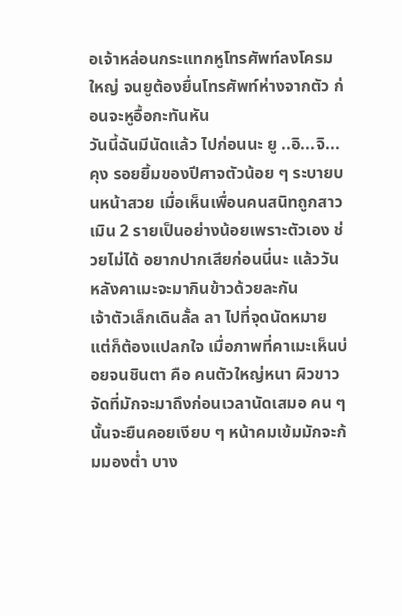อเจ้าหล่อนกระแทกหูโทรศัพท์ลงโครมใหญ่ จนยูต้องยื่นโทรศัพท์ห่างจากตัว ก่อนจะหูอื้อกะทันหัน
วันนี้ฉันมีนัดแล้ว ไปก่อนนะ ยู ..อิ...จิ...คุง รอยยิ้มของปีศาจตัวน้อย ๆ ระบายบนหน้าสวย เมื่อเห็นเพื่อนคนสนิทถูกสาวเมิน 2 รายเป็นอย่างน้อยเพราะตัวเอง ช่วยไม่ได้ อยากปากเสียก่อนนี่นะ แล้ววันหลังคาเมะจะมากินข้าวด้วยละกัน
เจ้าตัวเล็กเดินลั้ล ลา ไปที่จุดนัดหมาย แต่ก็ต้องแปลกใจ เมื่อภาพที่คาเมะเห็นบ่อยจนชินตา คือ คนตัวใหญ่หนา ผิวขาวจัดที่มักจะมาถึงก่อนเวลานัดเสมอ คน ๆ นั้นจะยืนคอยเงียบ ๆ หน้าคมเข้มมักจะก้มมองต่ำ บาง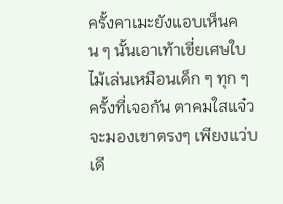ครั้งคาเมะยังแอบเห็นคน ๆ นั้นเอาเท้าเขี่ยเศษใบไม้เล่นเหมือนเด็ก ๆ ทุก ๆ ครั้งที่เจอกัน ตาคมใสแจ๋วจะมองเขาตรงๆ เพียงแว่บเดี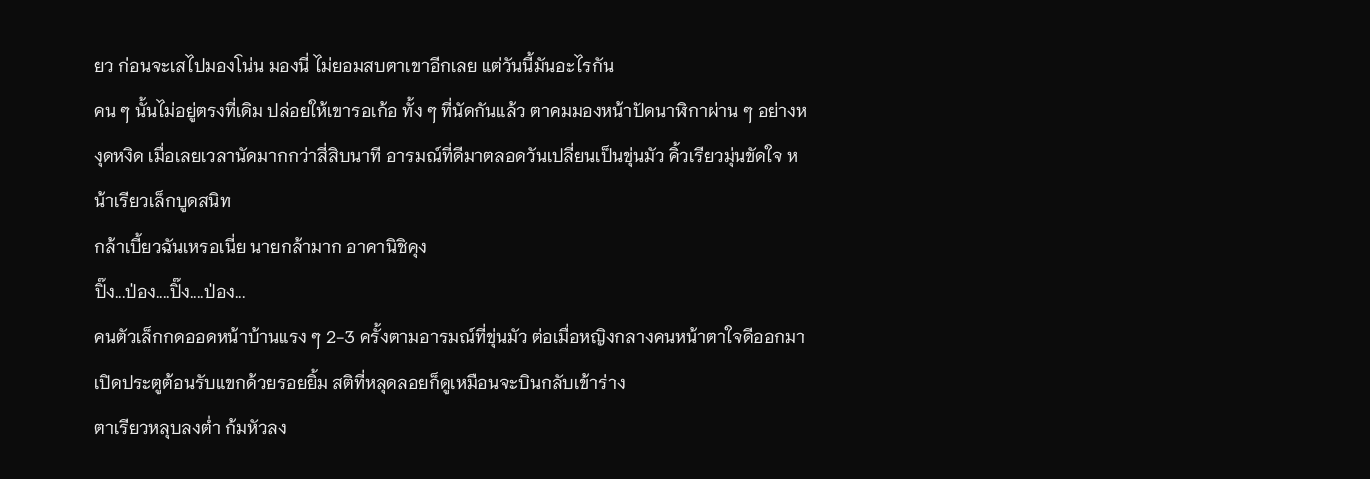ยว ก่อนจะเสไปมองโน่น มองนี่ ไม่ยอมสบตาเขาอีกเลย แต่วันนี้มันอะไรกัน
คน ๆ นั้นไม่อยู่ตรงที่เดิม ปล่อยให้เขารอเก้อ ทั้ง ๆ ที่นัดกันแล้ว ตาคมมองหน้าปัดนาฬิกาผ่าน ๆ อย่างหงุดหงิด เมื่อเลยเวลานัดมากกว่าสี่สิบนาที อารมณ์ที่ดีมาตลอดวันเปลี่ยนเป็นขุ่นมัว คิ้วเรียวมุ่นขัดใจ หน้าเรียวเล็กบูดสนิท
กล้าเบี้ยวฉันเหรอเนี่ย นายกล้ามาก อาคานิชิคุง
ปิ๊ง...ป่อง....ปิ๊ง....ป่อง...
คนตัวเล็กกดออดหน้าบ้านแรง ๆ 2-3 ครั้งตามอารมณ์ที่ขุ่นมัว ต่อเมื่อหญิงกลางคนหน้าตาใจดีออกมาเปิดประตูต้อนรับแขกด้วยรอยยิ้ม สติที่หลุดลอยก็ดูเหมือนจะบินกลับเข้าร่าง
ตาเรียวหลุบลงต่ำ ก้มหัวลง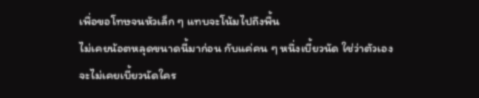เพื่อขอโทษจนหัวเล็ก ๆ แทบจะโน้มไปถึงพื้น
ไม่เคยน้อตหลุดขนาดนี้มาก่อน กับแค่คน ๆ หนึ่งเบี้ยวนัด ใช่ว่าตัวเองจะไม่เคยเบี้ยวนัดใคร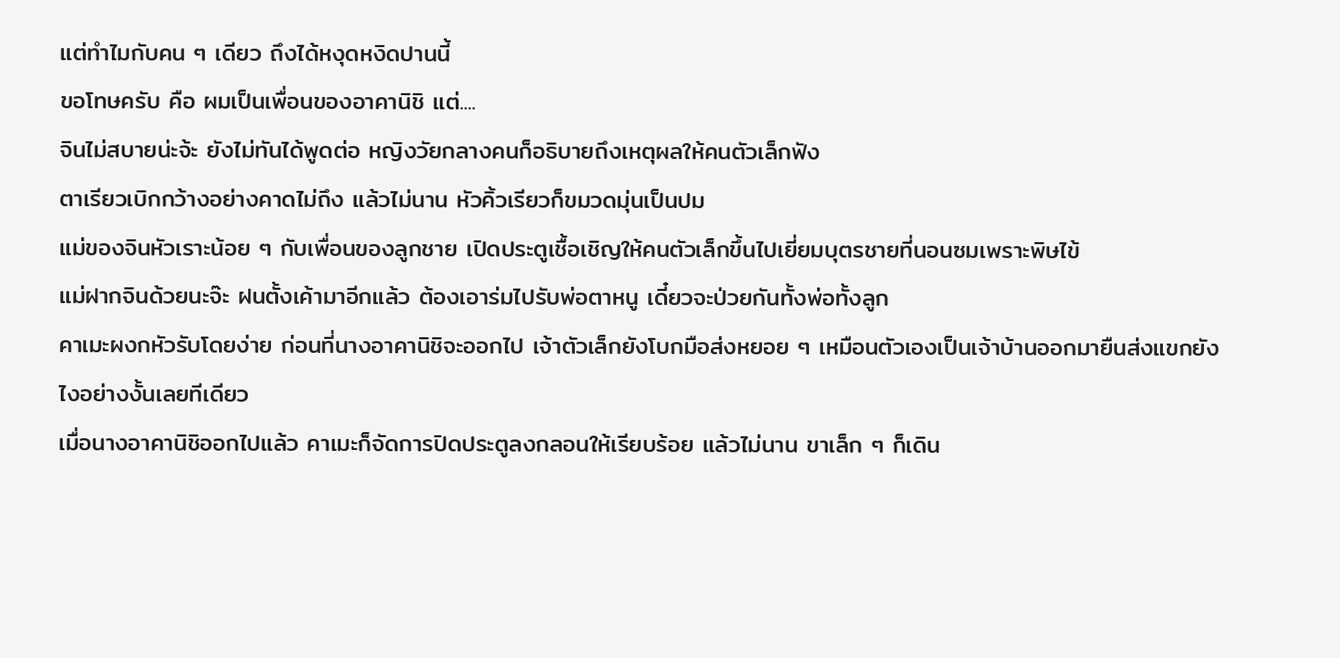แต่ทำไมกับคน ๆ เดียว ถึงได้หงุดหงิดปานนี้
ขอโทษครับ คือ ผมเป็นเพื่อนของอาคานิชิ แต่....
จินไม่สบายน่ะจ้ะ ยังไม่ทันได้พูดต่อ หญิงวัยกลางคนก็อธิบายถึงเหตุผลให้คนตัวเล็กฟัง
ตาเรียวเบิกกว้างอย่างคาดไม่ถึง แล้วไม่นาน หัวคิ้วเรียวก็ขมวดมุ่นเป็นปม
แม่ของจินหัวเราะน้อย ๆ กับเพื่อนของลูกชาย เปิดประตูเชื้อเชิญให้คนตัวเล็กขึ้นไปเยี่ยมบุตรชายที่นอนซมเพราะพิษไข้
แม่ฝากจินด้วยนะจ๊ะ ฝนตั้งเค้ามาอีกแล้ว ต้องเอาร่มไปรับพ่อตาหนู เดี๋ยวจะป่วยกันทั้งพ่อทั้งลูก
คาเมะผงกหัวรับโดยง่าย ก่อนที่นางอาคานิชิจะออกไป เจ้าตัวเล็กยังโบกมือส่งหยอย ๆ เหมือนตัวเองเป็นเจ้าบ้านออกมายืนส่งแขกยังไงอย่างงั้นเลยทีเดียว
เมื่อนางอาคานิชิออกไปแล้ว คาเมะก็จัดการปิดประตูลงกลอนให้เรียบร้อย แล้วไม่นาน ขาเล็ก ๆ ก็เดิน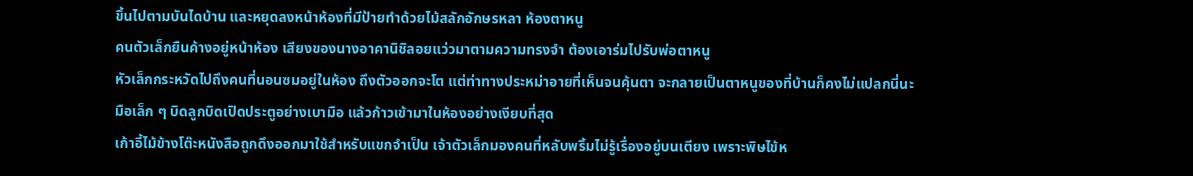ขึ้นไปตามบันไดบ้าน และหยุดลงหน้าห้องที่มีป้ายทำด้วยไม้สลักอักษรหลา ห้องตาหนู
คนตัวเล็กยืนค้างอยู่หน้าห้อง เสียงของนางอาคานิชิลอยแว่วมาตามความทรงจำ ต้องเอาร่มไปรับพ่อตาหนู
หัวเล็กกระหวัดไปถึงคนที่นอนซมอยู่ในห้อง ถึงตัวออกจะโต แต่ท่าทางประหม่าอายที่เห็นจนคุ้นตา จะกลายเป็นตาหนูของที่บ้านก็คงไม่แปลกนี่นะ
มือเล็ก ๆ บิดลูกบิดเปิดประตูอย่างเบามือ แล้วก้าวเข้ามาในห้องอย่างเงียบที่สุด
เก้าอี้ไม้ข้างโต๊ะหนังสือถูกดึงออกมาใช้สำหรับแขกจำเป็น เจ้าตัวเล็กมองคนที่หลับพริ้มไม่รู้เรื่องอยู่บนเตียง เพราะพิษไข้ห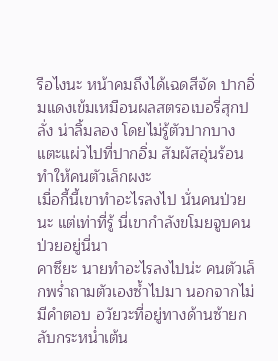รือไงนะ หน้าคมถึงได้เฉดสีจัด ปากอิ่มแดงเข้มเหมือนผลสตรอเบอรี่สุกปลั่ง น่าลิ้มลอง โดยไม่รู้ตัวปากบางแตะแผ่วไปที่ปากอิ่ม สัมผัสอุ่นร้อนทำให้คนตัวเล็กผงะ
เมื่อกี้นี้เขาทำอะไรลงไป นั่นคนป่วยนะ แต่เท่าที่รู้ นี่เขากำลังขโมยจูบคนป่วยอยู่นี่นา
คาซึยะ นายทำอะไรลงไปน่ะ คนตัวเล็กพร่ำถามตัวเองซ้ำไปมา นอกจากไม่มีคำตอบ อวัยวะที่อยู่ทางด้านซ้ายกลับกระหน่ำเต้น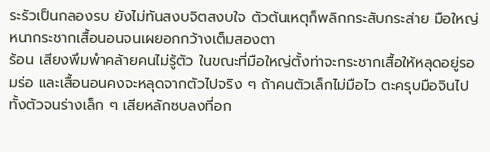ระรัวเป็นกลองรบ ยังไม่ทันสงบจิตสงบใจ ตัวต้นเหตุก็พลิกกระสับกระส่าย มือใหญ่หนากระชากเสื้อนอนจนเผยอกกว้างเต็มสองตา
ร้อน เสียงพึมพำคล้ายคนไม่รู้ตัว ในขณะที่มือใหญ่ตั้งท่าจะกระชากเสื้อให้หลุดอยู่รอมร่อ และเสื้อนอนคงจะหลุดจากตัวไปจริง ๆ ถ้าคนตัวเล็กไม่มือไว ตะครุบมือจินไปทั้งตัวจนร่างเล็ก ๆ เสียหลักซบลงที่อก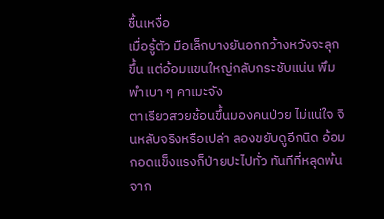ชื้นเหงื่อ
เมื่อรู้ตัว มือเล็กบางยันอกกว้างหวังจะลุกขึ้น แต่อ้อมแขนใหญ่กลับกระชับแน่น พึมพำเบา ๆ คาเมะจัง
ตาเรียวสวยช้อนขึ้นมองคนป่วย ไม่แน่ใจ จินหลับจริงหรือเปล่า ลองขยับดูอีกนิด อ้อมกอดแข็งแรงก็ป่ายปะไปทั่ว ทันทีที่หลุดพ้นจาก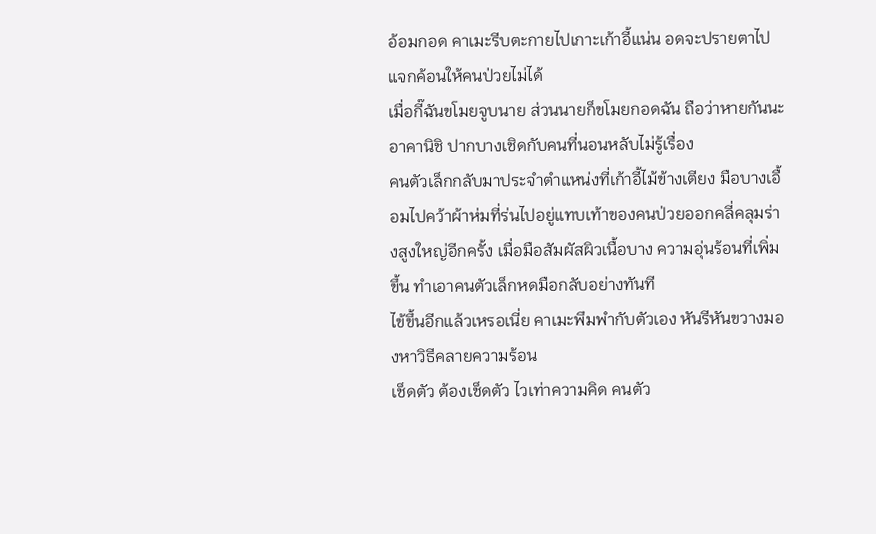อ้อมกอด คาเมะรีบตะกายไปเกาะเก้าอี้แน่น อดจะปรายตาไปแจกค้อนให้คนป่วยไม่ได้
เมื่อกี๊ฉันขโมยจูบนาย ส่วนนายก็ขโมยกอดฉัน ถือว่าหายกันนะ อาคานิชิ ปากบางเชิดกับคนที่นอนหลับไม่รู้เรื่อง
คนตัวเล็กกลับมาประจำตำแหน่งที่เก้าอี้ไม้ข้างเตียง มือบางเอื้อมไปคว้าผ้าห่มที่ร่นไปอยู่แทบเท้าของคนป่วยออกคลี่คลุมร่างสูงใหญ่อีกครั้ง เมื่อมือสัมผัสผิวเนื้อบาง ความอุ่นร้อนที่เพิ่มขึ้น ทำเอาคนตัวเล็กหดมือกลับอย่างทันที
ไข้ขึ้นอีกแล้วเหรอเนี่ย คาเมะพึมพำกับตัวเอง หันรีหันขวางมองหาวิธีคลายความร้อน
เช็ดตัว ต้องเช็ดตัว ไวเท่าความคิด คนตัว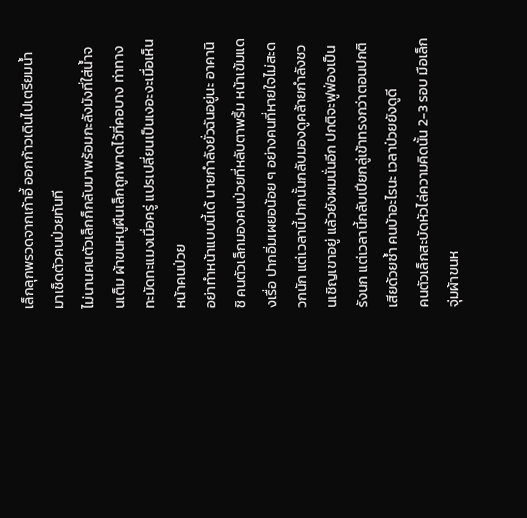เล็กลุกพรวดจากเก้าอี้ ออกก้าวเดินไปเตรียมน้ำมาเช็ดตัวคนป่วยทันที
ไม่นานคนตัวเล็กก็กลับมาพร้อมกะลังมังที่ใส่น้ำจนเต็ม ผ้าขนหนูผืนเล็กถูกพาดไว้ที่คอบาง ท่าทางทะมัดทะแมงเมื่อครู่ แปรเปลี่ยนเป็นเงอะงะเมื่อเห็นหน้าคนป่วย
อย่าทำหน้าแบบนี้เด้ นายกำลังยั่วฉันอยู่นะ อาคานิชิ คนตัวเล็กมองคนป่วยที่หลับตาพริ้ม หน้าเข้มแดงเรื่อ ปากอิ่มเผยอน้อย ๆ อย่างคนที่หายใจไม่สะดวกนัก แต่เวลานี้ปากนั้นกลับมองดูคล้ายกำลังชวนเชิญเขาอยู่ แล้วยังผมนั่นอีก ปกติจะฟูฟ่องเป็นรังนก แต่เวลานี้กลับเปียกลู่เข้าทรงกว่าตอนปกติเสียด้วยซ้ำ คนบ้าอะไรนะ เวลาป่วยยังดูดี
คนตัวเล็กสะบัดหัวไล่ความคิดนั้น 2-3 รอบ มือเล็กจุ่มผ้าขนห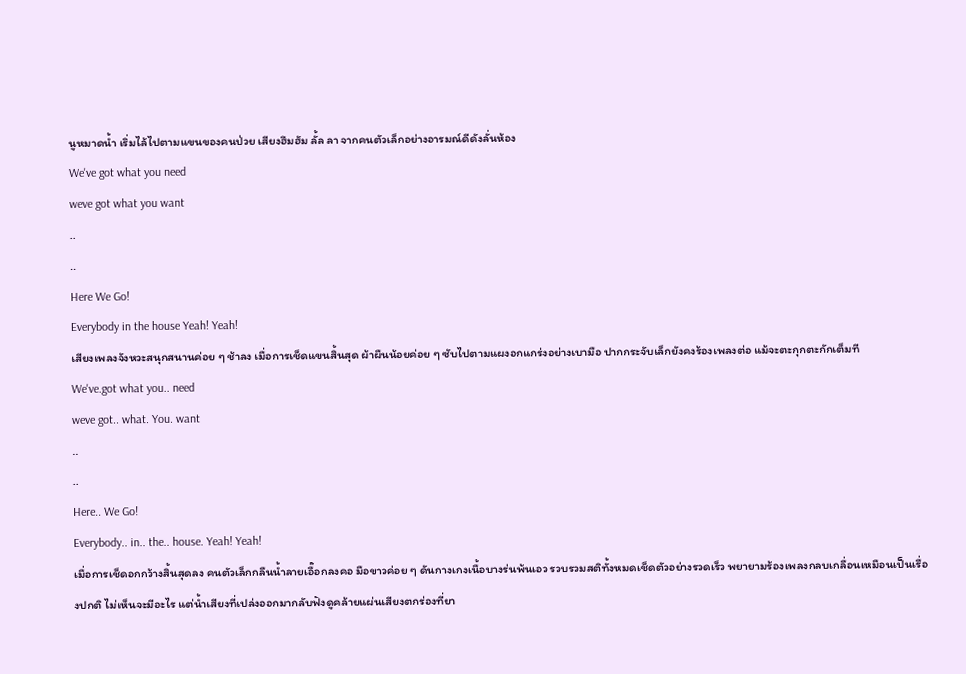นูหมาดน้ำ เริ่มไล้ไปตามแขนของคนป่วย เสียงฮึมฮัม ลั้ล ลา จากคนตัวเล็กอย่างอารมณ์ดีดังลั่นห้อง
We've got what you need
weve got what you want
..
..
Here We Go!
Everybody in the house Yeah! Yeah!
เสียงเพลงจังหวะสนุกสนานค่อย ๆ ช้าลง เมื่อการเช็ดแขนสิ้นสุด ผ้าผืนน้อยค่อย ๆ ซับไปตามแผงอกแกร่งอย่างเบามือ ปากกระจับเล็กยังคงร้องเพลงต่อ แม้จะตะกุกตะกักเต็มที
We've.got what you.. need
weve got.. what. You. want
..
..
Here.. We Go!
Everybody.. in.. the.. house. Yeah! Yeah!
เมื่อการเช็ดอกกว้างสิ้นสุดลง คนตัวเล็กกลืนน้ำลายเอื๊อกลงคอ มือขาวค่อย ๆ ดันกางเกงเนื้อบางร่นพ้นเอว รวบรวมสติทั้งหมดเช็ดตัวอย่างรวดเร็ว พยายามร้องเพลงกลบเกลื่อนเหมือนเป็นเรื่องปกติ ไม่เห็นจะมีอะไร แต่น้ำเสียงที่เปล่งออกมากลับฟังดูคล้ายแผ่นเสียงตกร่องที่ยา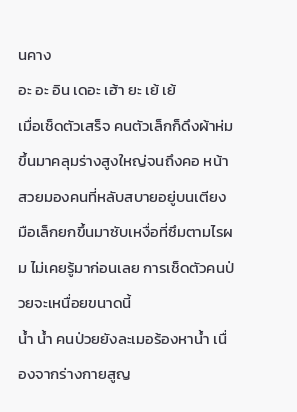นคาง
อะ อะ อิน เดอะ เฮ้า ยะ เย้ เย้
เมื่อเช็ดตัวเสร็จ คนตัวเล็กก็ดึงผ้าห่มขึ้นมาคลุมร่างสูงใหญ่จนถึงคอ หน้าสวยมองคนที่หลับสบายอยู่บนเตียง มือเล็กยกขึ้นมาซับเหงื่อที่ซึมตามไรผม ไม่เคยรู้มาก่อนเลย การเช็ดตัวคนป่วยจะเหนื่อยขนาดนี้
น้ำ น้ำ คนป่วยยังละเมอร้องหาน้ำ เนื่องจากร่างกายสูญ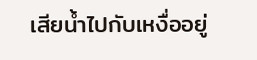เสียน้ำไปกับเหงื่ออยู่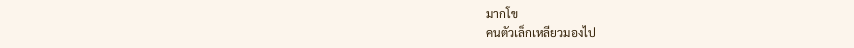มากโข
คนตัวเล็กเหลียวมองไป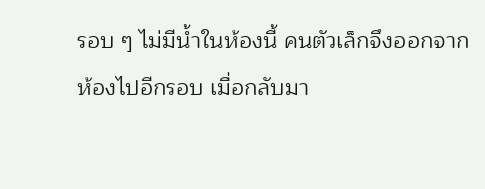รอบ ๆ ไม่มีน้ำในห้องนี้ คนตัวเล็กจึงออกจากห้องไปอีกรอบ เมื่อกลับมา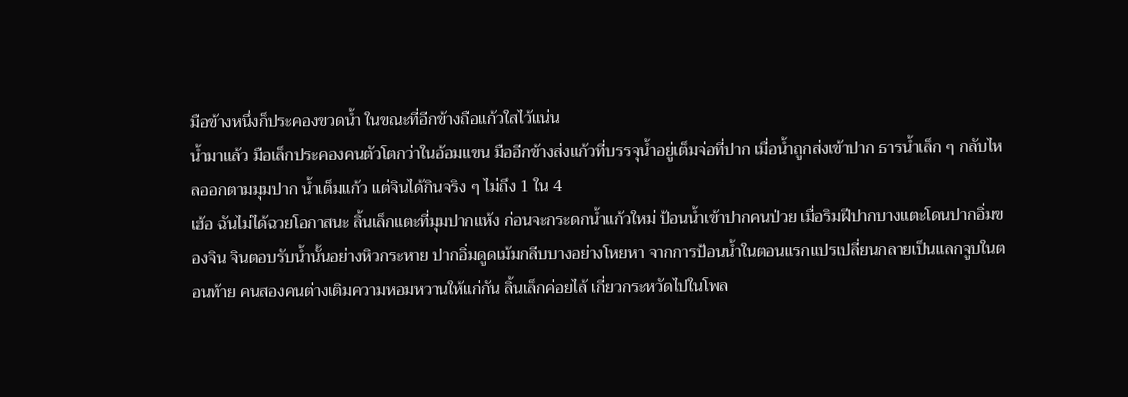มือข้างหนึ่งก็ประคองขวดน้ำ ในขณะที่อีกข้างถือแก้วใสไว้แน่น
น้ำมาแล้ว มือเล็กประคองคนตัวโตกว่าในอ้อมแขน มืออีกข้างส่งแก้วที่บรรจุน้ำอยู่เต็มจ่อที่ปาก เมื่อน้ำถูกส่งเข้าปาก ธารน้ำเล็ก ๆ กลับไหลออกตามมุมปาก น้ำเต็มแก้ว แต่จินได้กินจริง ๆ ไม่ถึง 1 ใน 4
เฮ้อ ฉันไม่ได้ฉวยโอกาสนะ ลิ้นเล็กแตะที่มุมปากแห้ง ก่อนจะกระดกน้ำแก้วใหม่ ป้อนน้ำเข้าปากคนป่วย เมื่อริมฝีปากบางแตะโดนปากอิ่มของจิน จินตอบรับน้ำนั้นอย่างหิวกระหาย ปากอิ่มดูดเม้มกลีบบางอย่างโหยหา จากการป้อนน้ำในตอนแรกแปรเปลี่ยนกลายเป็นแลกจูบในตอนท้าย คนสองคนต่างเติมความหอมหวานให้แก่กัน ลิ้นเล็กค่อยไล้ เกี่ยวกระหวัดไปในโพล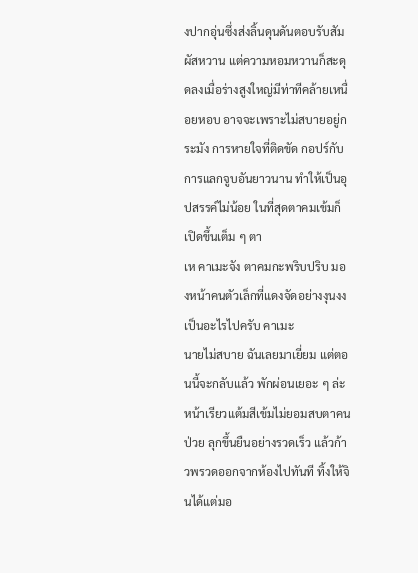งปากอุ่นซึ่งส่งลิ้นดุนดันตอบรับสัมผัสหวาน แต่ความหอมหวานก็สะดุดลงเมื่อร่างสูงใหญ่มีท่าทีคล้ายเหนื่อยหอบ อาจจะเพราะไม่สบายอยู่กระมัง การหายใจที่ติดขัด กอปร์กับการแลกจูบอันยาวนาน ทำให้เป็นอุปสรรค์ไม่น้อย ในที่สุดตาคมเข้มก็เปิดขึ้นเต็ม ๆ ตา
เห คาเมะจัง ตาคมกะพริบปริบ มองหน้าคนตัวเล็กที่แดงจัดอย่างงุนงง
เป็นอะไรไปครับ คาเมะ
นายไม่สบาย ฉันเลยมาเยี่ยม แต่ตอนนี้จะกลับแล้ว พักผ่อนเยอะ ๆ ล่ะ หน้าเรียวแต้มสีเข้มไม่ยอมสบตาคนป่วย ลุกขึ้นยืนอย่างรวดเร็ว แล้วก้าวพรวดออกจากห้องไปทันที ทิ้งให้จินได้แต่มอ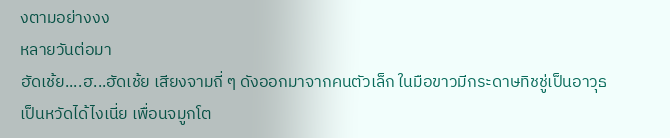งตามอย่างงง
หลายวันต่อมา
ฮัดเช้ย....ฮ...ฮัดเช้ย เสียงจามถี่ ๆ ดังออกมาจากคนตัวเล็ก ในมือขาวมีกระดาษทิชชู่เป็นอาวุธ
เป็นหวัดได้ไงเนี่ย เพื่อนจมูกโต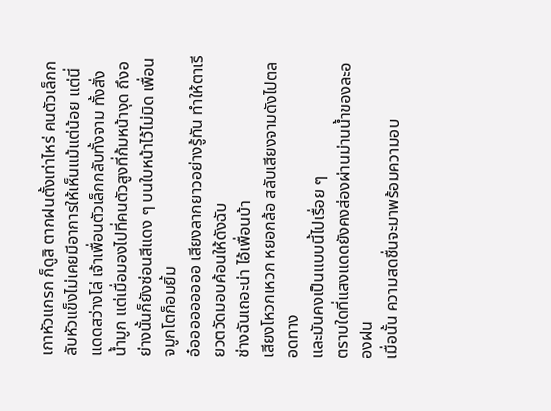เกาหัวแกรก ก็ดูสิ ตากฝนตั้งเท่าไหร่ คนตัวเล็กกลับหัวแข็งไม่เคยมีอาการให้เห็นแม้แต่น้อย แต่นี่แดดสว่างโล่ เจ้าเพื่อนตัวเล็กกลับทั้งจาม ทั้งสั่งน้ำมูก แต่เมื่อมองไปที่คนตัวสูงที่ก้มหน้างุด ถึงอย่างนั้นก็ยังซ่อนสีแดง ๆ บนใบหน้าไว้ไม่มิด เพื่อนจมูกโตก็อมยิ้ม
อ๋อออออออออ เสียงลากยาวอย่างรู้ทัน ทำให้ตาเรียวตวัดมอบค้อนให้ดังฉับ
ช่างฉันเถอะน่า ไอ้เพื่อนบ้า
เสียงโหวกเหวก หยอกล้อ สลับเสียงจามดังไปตลอดทาง
และมันคงเป็นแบบนี้ไปเรื่อย ๆ
ตราบใดที่แสงแดดยังคงส่องผ่านม่านน้ำของละอองฝน
เมื่อนั้น ความสดชื่นจะมาพร้อมความอบ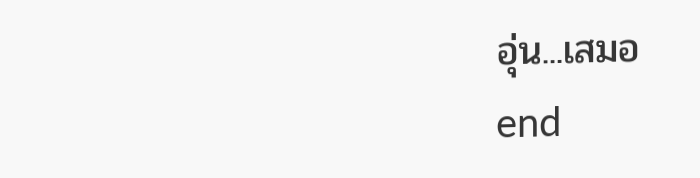อุ่น...เสมอ
end